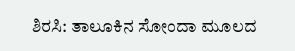ಶಿರಸಿ: ತಾಲೂಕಿನ ಸೋಂದಾ ಮೂಲದ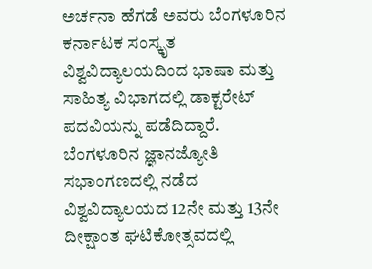ಅರ್ಚನಾ ಹೆಗಡೆ ಅವರು ಬೆಂಗಳೂರಿನ ಕರ್ನಾಟಕ ಸಂಸ್ಕೃತ ವಿಶ್ವವಿದ್ಯಾಲಯದಿಂದ ಭಾಷಾ ಮತ್ತು ಸಾಹಿತ್ಯ ವಿಭಾಗದಲ್ಲಿ ಡಾಕ್ಟರೇಟ್ ಪದವಿಯನ್ನು ಪಡೆದಿದ್ದಾರೆ.
ಬೆಂಗಳೂರಿನ ಜ್ಞಾನಜ್ಯೋತಿ ಸಭಾಂಗಣದಲ್ಲಿ ನಡೆದ ವಿಶ್ವವಿದ್ಯಾಲಯದ 12ನೇ ಮತ್ತು 13ನೇ ದೀಕ್ಷಾಂತ ಘಟಿಕೋತ್ಸವದಲ್ಲಿ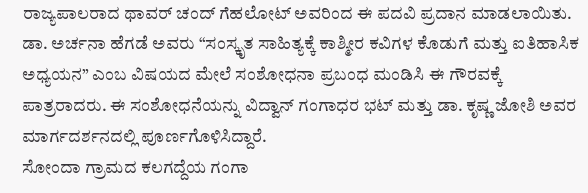ರಾಜ್ಯಪಾಲರಾದ ಥಾವರ್ ಚಂದ್ ಗೆಹಲೋಟ್ ಅವರಿಂದ ಈ ಪದವಿ ಪ್ರದಾನ ಮಾಡಲಾಯಿತು.
ಡಾ. ಅರ್ಚನಾ ಹೆಗಡೆ ಅವರು “ಸಂಸ್ಕೃತ ಸಾಹಿತ್ಯಕ್ಕೆ ಕಾಶ್ಮೀರ ಕವಿಗಳ ಕೊಡುಗೆ ಮತ್ತು ಐತಿಹಾಸಿಕ ಅಧ್ಯಯನ” ಎಂಬ ವಿಷಯದ ಮೇಲೆ ಸಂಶೋಧನಾ ಪ್ರಬಂಧ ಮಂಡಿಸಿ ಈ ಗೌರವಕ್ಕೆ ಪಾತ್ರರಾದರು. ಈ ಸಂಶೋಧನೆಯನ್ನು ವಿದ್ವಾನ್ ಗಂಗಾಧರ ಭಟ್ ಮತ್ತು ಡಾ. ಕೃಷ್ಣ ಜೋಶಿ ಅವರ ಮಾರ್ಗದರ್ಶನದಲ್ಲಿ ಪೂರ್ಣಗೊಳಿಸಿದ್ದಾರೆ.
ಸೋಂದಾ ಗ್ರಾಮದ ಕಲಗದ್ದೆಯ ಗಂಗಾ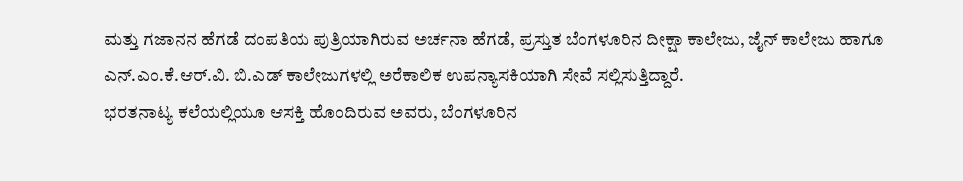ಮತ್ತು ಗಜಾನನ ಹೆಗಡೆ ದಂಪತಿಯ ಪುತ್ರಿಯಾಗಿರುವ ಅರ್ಚನಾ ಹೆಗಡೆ, ಪ್ರಸ್ತುತ ಬೆಂಗಳೂರಿನ ದೀಕ್ಷಾ ಕಾಲೇಜು, ಜೈನ್ ಕಾಲೇಜು ಹಾಗೂ ಎನ್.ಎಂ.ಕೆ.ಆರ್.ವಿ. ಬಿ.ಎಡ್ ಕಾಲೇಜುಗಳಲ್ಲಿ ಅರೆಕಾಲಿಕ ಉಪನ್ಯಾಸಕಿಯಾಗಿ ಸೇವೆ ಸಲ್ಲಿಸುತ್ತಿದ್ದಾರೆ.
ಭರತನಾಟ್ಯ ಕಲೆಯಲ್ಲಿಯೂ ಆಸಕ್ತಿ ಹೊಂದಿರುವ ಅವರು, ಬೆಂಗಳೂರಿನ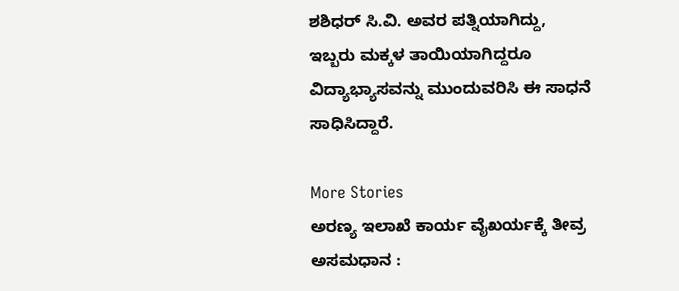ಶಶಿಧರ್ ಸಿ.ವಿ. ಅವರ ಪತ್ನಿಯಾಗಿದ್ದು, ಇಬ್ಬರು ಮಕ್ಕಳ ತಾಯಿಯಾಗಿದ್ದರೂ ವಿದ್ಯಾಭ್ಯಾಸವನ್ನು ಮುಂದುವರಿಸಿ ಈ ಸಾಧನೆ ಸಾಧಿಸಿದ್ದಾರೆ.

More Stories
ಅರಣ್ಯ ಇಲಾಖೆ ಕಾರ್ಯ ವೈಖರ್ಯಕ್ಕೆ ತೀವ್ರ ಅಸಮಧಾನ :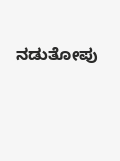ನಡುತೋಪು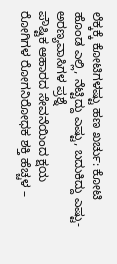ಲೆಕ್ಕಕ್ಕೆ ಕೋಟಿಗಳಷ್ಟು ಹಣ ಖರ್ಚು: ಕೋಟಿ ಹೊಂಡ ಎಲ್ಲಿ, ನೆಟ್ಟಿದ್ದು ಎಷ್ಟು, ಬದುಕಿದ್ದು ಎಷ್ಟು- ಅರಣ್ಯವಾಸಿಗಳ ಪ್ರಶ್ನೆ
ಪೌಷ್ಟಿಕ ಆಹಾರದ ಸೇವನೆಯಿಂದ ಕ್ಷಯ ರೋಗಿಗಳ ರೋಗನಿರೋಧಕ ಶಕ್ತಿ ಹೆಚ್ಚಳ –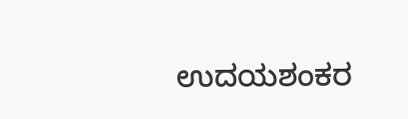ಉದಯಶಂಕರ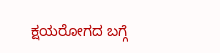ಕ್ಷಯರೋಗದ ಬಗ್ಗೆ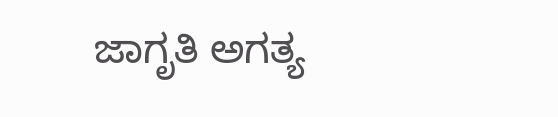ಜಾಗೃತಿ ಅಗತ್ಯ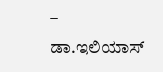– ಡಾ.ಇಲಿಯಾಸ್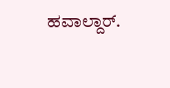ಹವಾಲ್ದಾರ್.